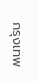กรุงเทพ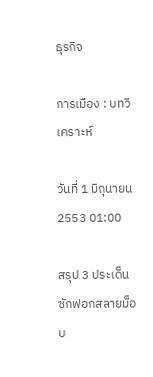ธุรกิจ

การเมือง : บทวิเคราะห์

วันที่ 1 มิถุนายน 2553 01:00

สรุป 3 ประเด็นซักฟอกสลายม็อบ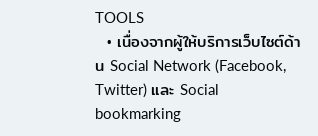TOOLS
  • เนื่องจากผู้ให้บริการเว็บไซต์ด้าน Social Network (Facebook, Twitter) และ Social bookmarking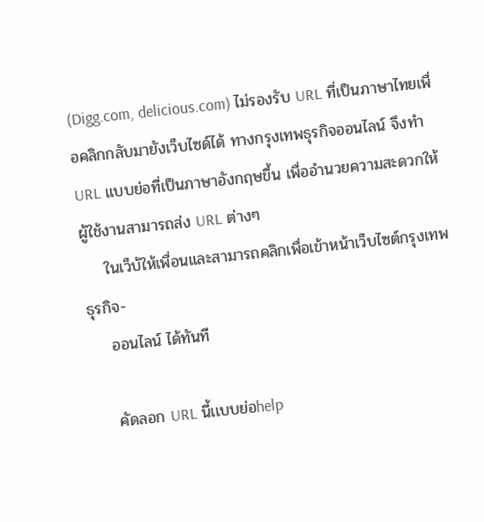(Digg.com, delicious.com) ไม่รองรับ URL ที่เป็นภาษาไทยเพื่อคลิกกลับมายังเว็บไซด์ได้ ทางกรุงเทพธุรกิจออนไลน์ จึงทำ URL แบบย่อที่เป็นภาษาอังกฤษขึ้น เพื่ออำนวยความสะดวกให้ผู้ใช้งานสามารถส่ง URL ต่างๆ
    ในเว็บ้ให้เพื่อนและสามารถคลิกเพื่อเข้าหน้าเว็บไซต์กรุงเทพธุรกิจ-
    ออนไลน์ ได้ทันที

    คัดลอก URL นี้เเบบย่อhelp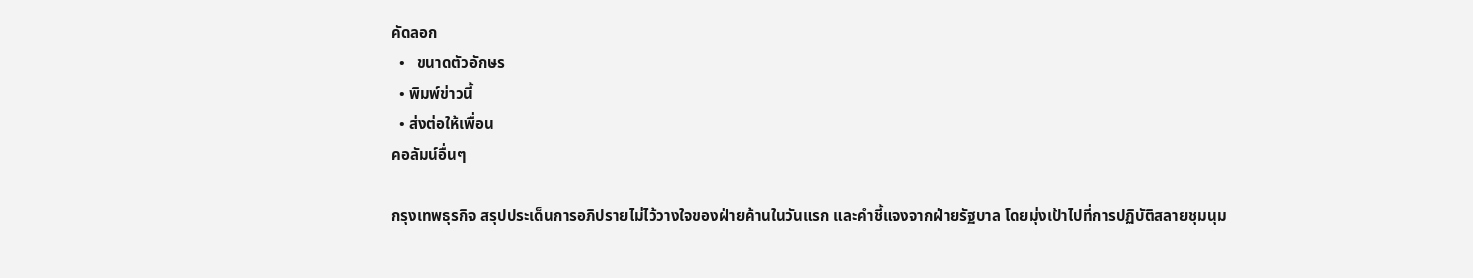คัดลอก
  •   ขนาดตัวอักษร
  • พิมพ์ข่าวนี้
  • ส่งต่อให้เพื่อน
คอลัมน์อื่นๆ

กรุงเทพธุรกิจ สรุปประเด็นการอภิปรายไม่ไว้วางใจของฝ่ายค้านในวันแรก และคำชี้แจงจากฝ่ายรัฐบาล โดยมุ่งเป้าไปที่การปฏิบัติสลายชุมนุม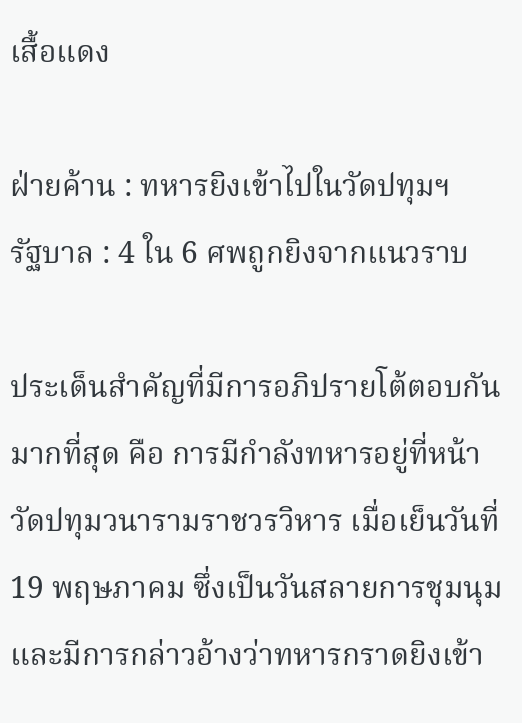เสื้อแดง

ฝ่ายค้าน : ทหารยิงเข้าไปในวัดปทุมฯ
รัฐบาล : 4 ใน 6 ศพถูกยิงจากแนวราบ

ประเด็นสำคัญที่มีการอภิปรายโต้ตอบกันมากที่สุด คือ การมีกำลังทหารอยู่ที่หน้าวัดปทุมวนารามราชวรวิหาร เมื่อเย็นวันที่ 19 พฤษภาคม ซึ่งเป็นวันสลายการชุมนุม และมีการกล่าวอ้างว่าทหารกราดยิงเข้า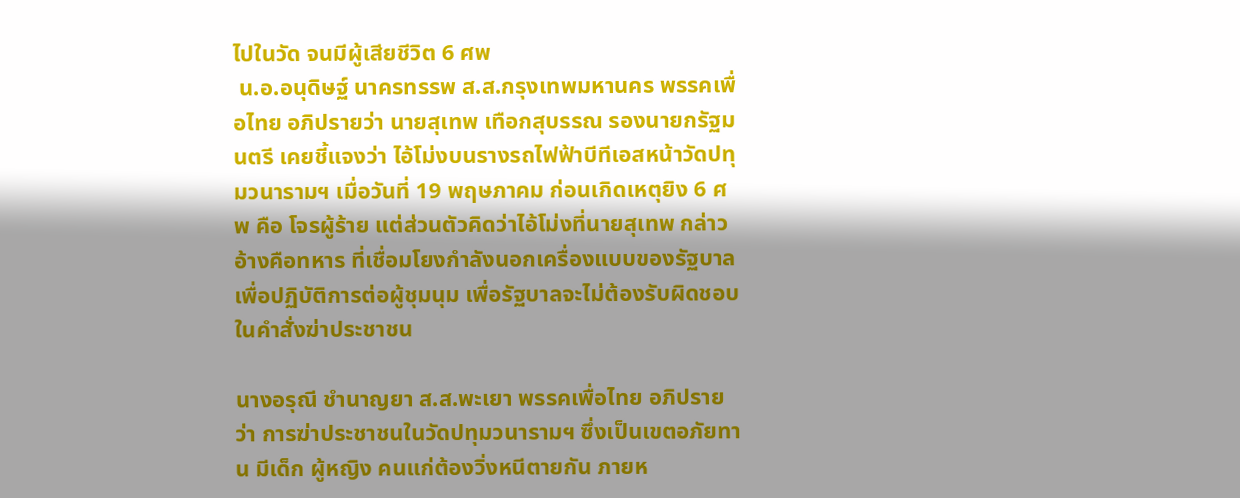ไปในวัด จนมีผู้เสียชีวิต 6 ศพ
 น.อ.อนุดิษฐ์ นาครทรรพ ส.ส.กรุงเทพมหานคร พรรคเพื่อไทย อภิปรายว่า นายสุเทพ เทือกสุบรรณ รองนายกรัฐมนตรี เคยชี้แจงว่า ไอ้โม่งบนรางรถไฟฟ้าบีทีเอสหน้าวัดปทุมวนารามฯ เมื่อวันที่ 19 พฤษภาคม ก่อนเกิดเหตุยิง 6 ศพ คือ โจรผู้ร้าย แต่ส่วนตัวคิดว่าไอ้โม่งที่นายสุเทพ กล่าวอ้างคือทหาร ที่เชื่อมโยงกำลังนอกเครื่องแบบของรัฐบาลเพื่อปฏิบัติการต่อผู้ชุมนุม เพื่อรัฐบาลจะไม่ต้องรับผิดชอบในคำสั่งฆ่าประชาชน

นางอรุณี ชำนาญยา ส.ส.พะเยา พรรคเพื่อไทย อภิปรายว่า การฆ่าประชาชนในวัดปทุมวนารามฯ ซึ่งเป็นเขตอภัยทาน มีเด็ก ผู้หญิง คนแก่ต้องวิ่งหนีตายกัน ภายห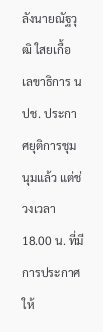ลังนายณัฐวุฒิ ใสยเกื้อ เลขาธิการ นปช. ประกาศยุติการชุมนุมแล้ว แต่ช่วงเวลา 18.00 น. ที่มีการประกาศให้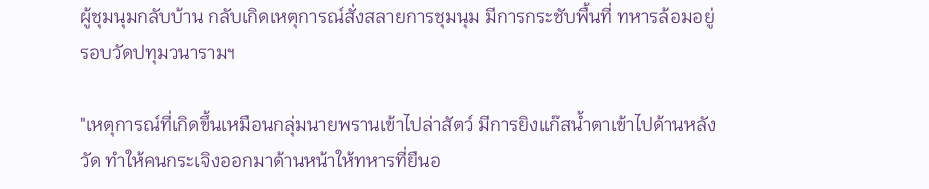ผู้ชุมนุมกลับบ้าน กลับเกิดเหตุการณ์สั่งสลายการชุมนุม มีการกระชับพื้นที่ ทหารล้อมอยู่รอบวัดปทุมวนารามฯ

"เหตุการณ์ที่เกิดขึ้นเหมือนกลุ่มนายพรานเข้าไปล่าสัตว์ มีการยิงแก๊สน้ำตาเข้าไปด้านหลังวัด ทำให้คนกระเจิงออกมาด้านหน้าให้ทหารที่ยืนอ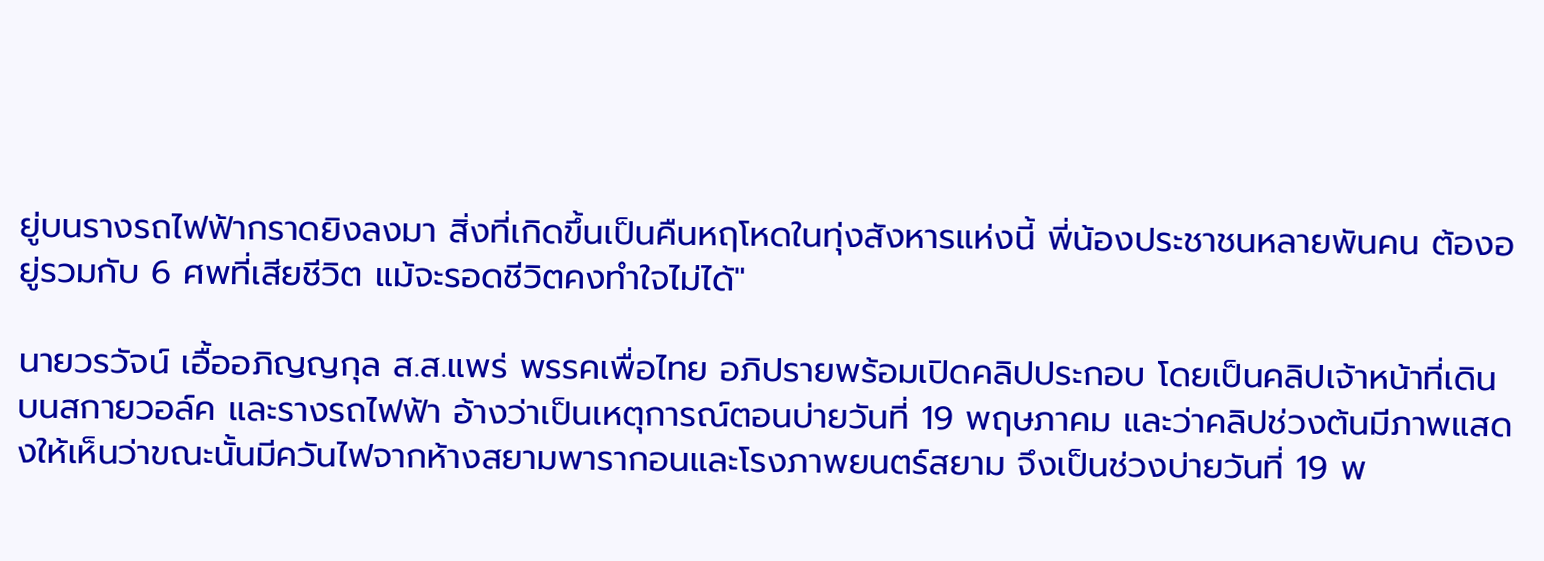ยู่บนรางรถไฟฟ้ากราดยิงลงมา สิ่งที่เกิดขึ้นเป็นคืนหฤโหดในทุ่งสังหารแห่งนี้ พี่น้องประชาชนหลายพันคน ต้องอยู่รวมกับ 6 ศพที่เสียชีวิต แม้จะรอดชีวิตคงทำใจไม่ได้"

นายวรวัจน์ เอื้ออภิญญกุล ส.ส.แพร่ พรรคเพื่อไทย อภิปรายพร้อมเปิดคลิปประกอบ โดยเป็นคลิปเจ้าหน้าที่เดินบนสกายวอล์ค และรางรถไฟฟ้า อ้างว่าเป็นเหตุการณ์ตอนบ่ายวันที่ 19 พฤษภาคม และว่าคลิปช่วงต้นมีภาพแสดงให้เห็นว่าขณะนั้นมีควันไฟจากห้างสยามพารากอนและโรงภาพยนตร์สยาม จึงเป็นช่วงบ่ายวันที่ 19 พ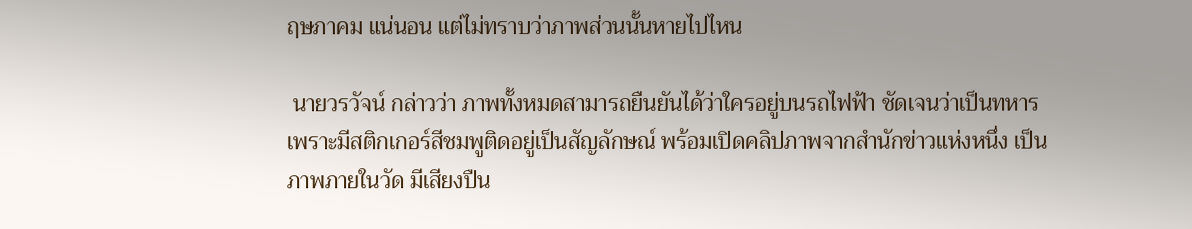ฤษภาคม แน่นอน แต่ไม่ทราบว่าภาพส่วนนั้นหายไปไหน

 นายวรวัจน์ กล่าวว่า ภาพทั้งหมดสามารถยืนยันได้ว่าใครอยู่บนรถไฟฟ้า ชัดเจนว่าเป็นทหาร เพราะมีสติกเกอร์สีชมพูติดอยู่เป็นสัญลักษณ์ พร้อมเปิดคลิปภาพจากสำนักข่าวแห่งหนึ่ง เป็นภาพภายในวัด มีเสียงปืน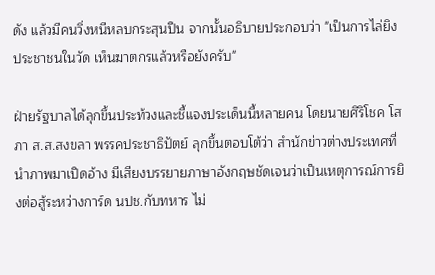ดัง แล้วมีคนวิ่งหนีหลบกระสุนปืน จากนั้นอธิบายประกอบว่า "เป็นการไล่ยิงประชาชนในวัด เห็นฆาตกรแล้วหรือยังครับ"

ฝ่ายรัฐบาลได้ลุกขึ้นประท้วงและชี้แจงประเด็นนี้หลายคน โดยนายศิริโชค โสภา ส.ส.สงขลา พรรคประชาธิปัตย์ ลุกขึ้นตอบโต้ว่า สำนักข่าวต่างประเทศที่นำภาพมาเปิดอ้าง มีเสียงบรรยายภาษาอังกฤษชัดเจนว่าเป็นเหตุการณ์การยิงต่อสู้ระหว่างการ์ด นปช.กับทหาร ไม่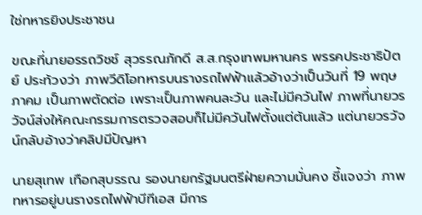ใช่ทหารยิงประชาชน

ขณะที่นายอรรถวิชช์ สุวรรณภักดี ส.ส.กรุงเทพมหานคร พรรคประชาธิปัตย์ ประท้วงว่า ภาพวีดิโอทหารบนรางรถไฟฟ้าแล้วอ้างว่าเป็นวันที่ 19 พฤษภาคม เป็นภาพตัดต่อ เพราะเป็นภาพคนละวัน และไม่มีควันไฟ ภาพที่นายวรวัจน์ส่งให้คณะกรรมการตรวจสอบก็ไม่มีควันไฟตั้งแต่ต้นแล้ว แต่นายวรวัจน์กลับอ้างว่าคลิปมีปัญหา

นายสุเทพ เทือกสุบรรณ รองนายกรัฐมนตรีฝ่ายความมั่นคง ชี้แจงว่า ภาพทหารอยู่บนรางรถไฟฟ้าบีทีเอส มีการ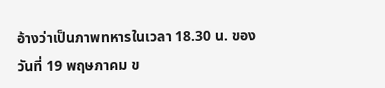อ้างว่าเป็นภาพทหารในเวลา 18.30 น. ของวันที่ 19 พฤษภาคม ข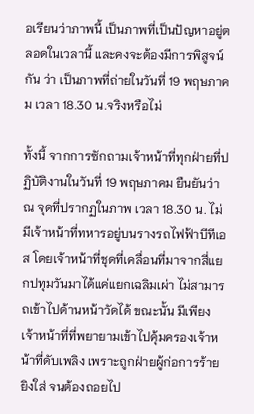อเรียนว่าภาพนี้ เป็นภาพที่เป็นปัญหาอยู่ตลอดในเวลานี้ และคงจะต้องมีการพิสูจน์กัน ว่า เป็นภาพที่ถ่ายในวันที่ 19 พฤษภาคม เวลา 18.30 น.จริงหรือไม่

ทั้งนี้ จากการซักถามเจ้าหน้าที่ทุกฝ่ายที่ปฏิบัติงานในวันที่ 19 พฤษภาคม ยืนยันว่า ณ จุดที่ปรากฏในภาพ เวลา 18.30 น. ไม่มีเจ้าหน้าที่ทหารอยู่บนรางรถไฟฟ้าบีทีเอส โดยเจ้าหน้าที่ชุดที่เคลื่อนที่มาจากสี่แยกปทุมวันมาได้แค่แยกเฉลิมเผ่า ไม่สามารถเข้าไปด้านหน้าวัดได้ ขณะนั้น มีเพียงเจ้าหน้าที่ที่พยายามเข้าไปคุ้มครองเจ้าหน้าที่ดับเพลิง เพราะถูกฝ่ายผู้ก่อการร้ายยิงใส่ จนต้องถอยไป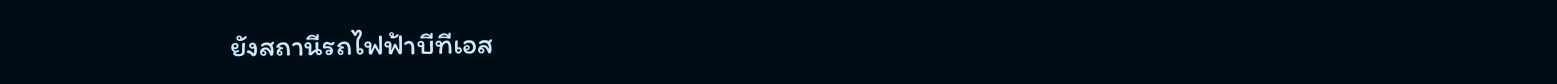ยังสถานีรถไฟฟ้าบีทีเอส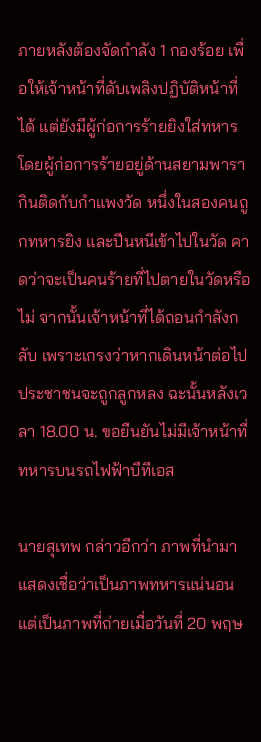ภายหลังต้องจัดกำลัง 1 กองร้อย เพื่อให้เจ้าหน้าที่ดับเพลิงปฏิบัติหน้าที่ได้ แต่ยังมีผู้ก่อการร้ายยิงใส่ทหาร โดยผู้ก่อการร้ายอยู่ด้านสยามพารากินติดกับกำแพงวัด หนึ่งในสองคนถูกทหารยิง และปีนหนีเข้าไปในวัด คาดว่าจะเป็นคนร้ายที่ไปตายในวัดหรือไม่ จากนั้นเจ้าหน้าที่ได้ถอนกำลังกลับ เพราะเกรงว่าหากเดินหน้าต่อไป ประชาชนจะถูกลูกหลง ฉะนั้นหลังเวลา 18.00 น. ขอยืนยันไม่มีเจ้าหน้าที่ทหารบนรถไฟฟ้าบีทีเอส

นายสุเทพ กล่าวอีกว่า ภาพที่นำมาแสดงเชื่อว่าเป็นภาพทหารแน่นอน แต่เป็นภาพที่ถ่ายเมื่อวันที่ 20 พฤษ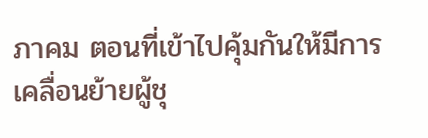ภาคม ตอนที่เข้าไปคุ้มกันให้มีการเคลื่อนย้ายผู้ชุ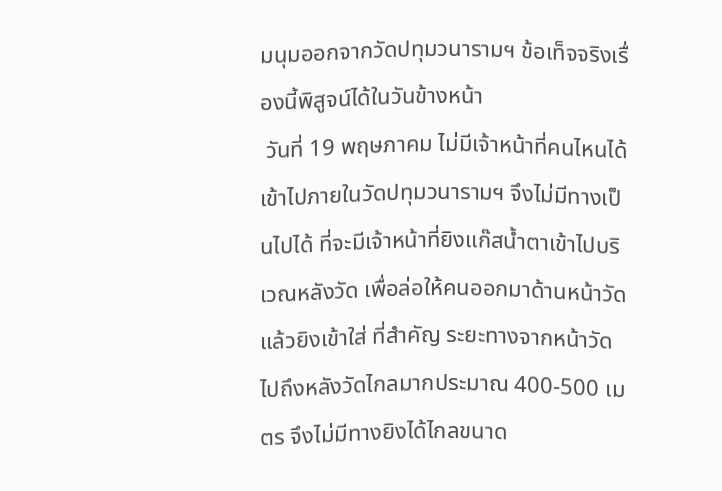มนุมออกจากวัดปทุมวนารามฯ ข้อเท็จจริงเรื่องนี้พิสูจน์ได้ในวันข้างหน้า
 วันที่ 19 พฤษภาคม ไม่มีเจ้าหน้าที่คนไหนได้เข้าไปภายในวัดปทุมวนารามฯ จึงไม่มีทางเป็นไปได้ ที่จะมีเจ้าหน้าที่ยิงแก๊สน้ำตาเข้าไปบริเวณหลังวัด เพื่อล่อให้คนออกมาด้านหน้าวัดแล้วยิงเข้าใส่ ที่สำคัญ ระยะทางจากหน้าวัดไปถึงหลังวัดไกลมากประมาณ 400-500 เมตร จึงไม่มีทางยิงได้ไกลขนาด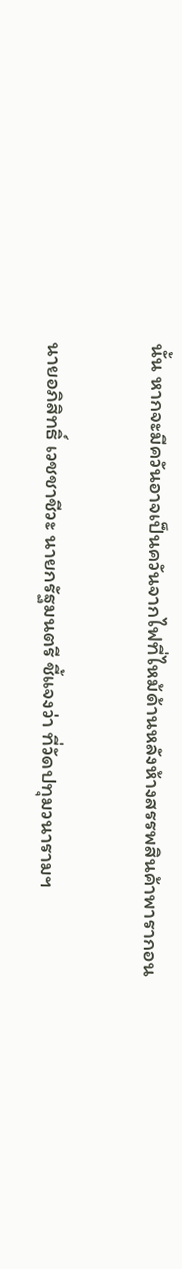นั้น หากจะมีควันอาจเป็นควันจากไฟที่ไหม้ด้านหลังห้างสรรพสินค้าพารากอน

นายอภิสิทธิ์ เวชชาชีวะ นายกรัฐมนตรี ชี้แจงว่า ที่วัดปทุมวนารามฯ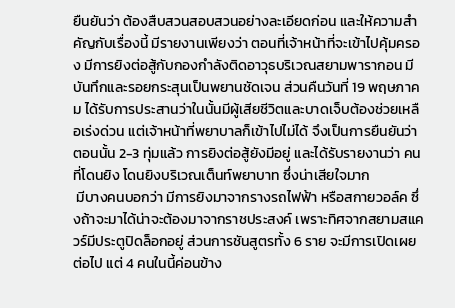ยืนยันว่า ต้องสืบสวนสอบสวนอย่างละเอียดก่อน และให้ความสำคัญกับเรื่องนี้ มีรายงานเพียงว่า ตอนที่เจ้าหน้าที่จะเข้าไปคุ้มครอง มีการยิงต่อสู้กับกองกำลังติดอาวุธบริเวณสยามพารากอน มีบันทึกและรอยกระสุนเป็นพยานชัดเจน ส่วนคืนวันที่ 19 พฤษภาคม ได้รับการประสานว่าในนั้นมีผู้เสียชีวิตและบาดเจ็บต้องช่วยเหลือเร่งด่วน แต่เจ้าหน้าที่พยาบาลก็เข้าไปไม่ได้ จึงเป็นการยืนยันว่า ตอนนั้น 2-3 ทุ่มแล้ว การยิงต่อสู้ยังมีอยู่ และได้รับรายงานว่า คนที่โดนยิง โดนยิงบริเวณเต็นท์พยาบาท ซึ่งน่าเสียใจมาก
 มีบางคนบอกว่า มีการยิงมาจากรางรถไฟฟ้า หรือสกายวอล์ค ซึ่งถ้าจะมาได้น่าจะต้องมาจากราชประสงค์ เพราะทิศจากสยามสแควร์มีประตูปิดล็อกอยู่ ส่วนการชันสูตรทั้ง 6 ราย จะมีการเปิดเผยต่อไป แต่ 4 คนในนี้ค่อนข้าง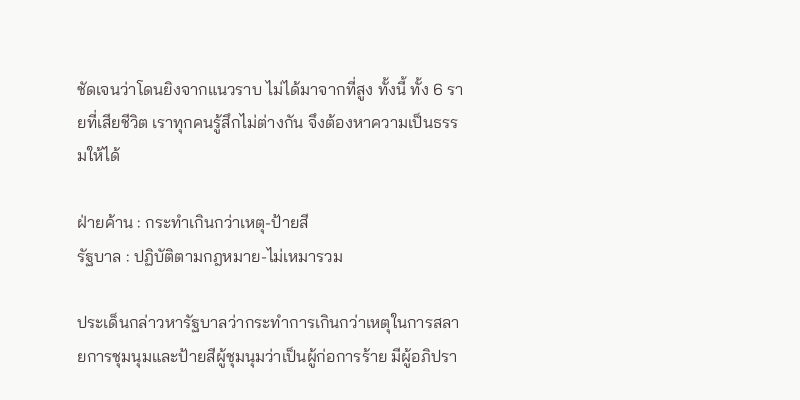ชัดเจนว่าโดนยิงจากแนวราบ ไม่ได้มาจากที่สูง ทั้งนี้ ทั้ง 6 รายที่เสียชีวิต เราทุกคนรู้สึกไม่ต่างกัน จึงต้องหาความเป็นธรรมให้ได้

ฝ่ายค้าน : กระทำเกินกว่าเหตุ-ป้ายสี
รัฐบาล : ปฏิบัติตามกฎหมาย-ไม่เหมารวม

ประเด็นกล่าวหารัฐบาลว่ากระทำการเกินกว่าเหตุในการสลายการชุมนุมและป้ายสีผู้ชุมนุมว่าเป็นผู้ก่อการร้าย มีผู้อภิปรา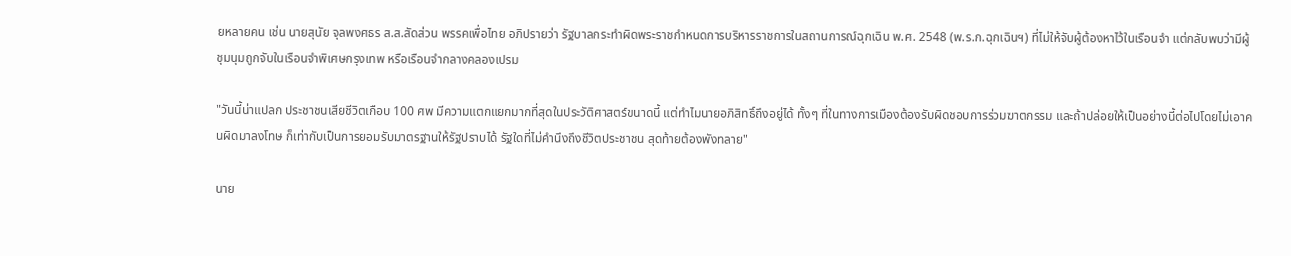ยหลายคน เช่น นายสุนัย จุลพงศธร ส.ส.สัดส่วน พรรคเพื่อไทย อภิปรายว่า รัฐบาลกระทำผิดพระราชกำหนดการบริหารราชการในสถานการณ์ฉุกเฉิน พ.ศ. 2548 (พ.ร.ก.ฉุกเฉินฯ) ที่ไม่ให้จับผู้ต้องหาไว้ในเรือนจำ แต่กลับพบว่ามีผู้ชุมนุมถูกจับในเรือนจำพิเศษกรุงเทพ หรือเรือนจำกลางคลองเปรม

"วันนี้น่าแปลก ประชาชนเสียชีวิตเกือบ 100 ศพ มีความแตกแยกมากที่สุดในประวัติศาสตร์ขนาดนี้ แต่ทำไมนายอภิสิทธิ์ถึงอยู่ได้ ทั้งๆ ที่ในทางการเมืองต้องรับผิดชอบการร่วมฆาตกรรม และถ้าปล่อยให้เป็นอย่างนี้ต่อไปโดยไม่เอาคนผิดมาลงโทษ ก็เท่ากับเป็นการยอมรับมาตรฐานให้รัฐปราบได้ รัฐใดที่ไม่คำนึงถึงชีวิตประชาชน สุดท้ายต้องพังทลาย"

นาย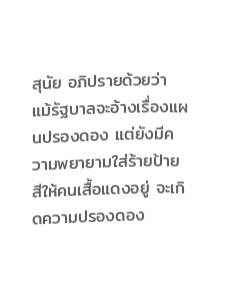สุนัย อภิปรายด้วยว่า แม้รัฐบาลจะอ้างเรื่องแผนปรองดอง แต่ยังมีความพยายามใส่ร้ายป้ายสีให้คนเสื้อแดงอยู่ จะเกิดความปรองดอง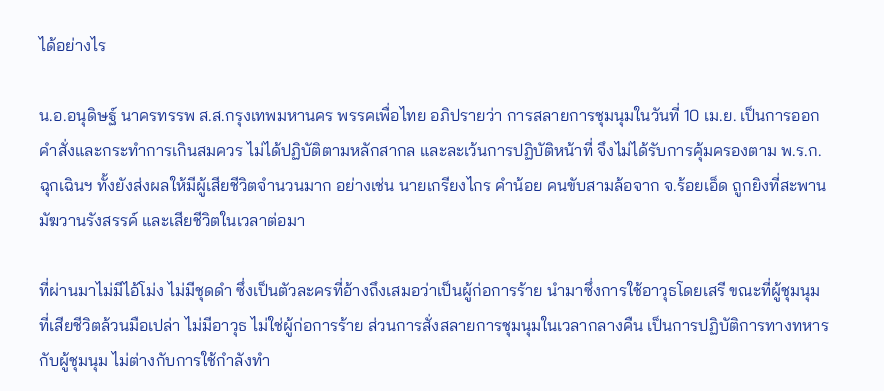ได้อย่างไร

น.อ.อนุดิษฐ์ นาครทรรพ ส.ส.กรุงเทพมหานคร พรรคเพื่อไทย อภิปรายว่า การสลายการชุมนุมในวันที่ 10 เม.ย. เป็นการออกคำสั่งและกระทำการเกินสมควร ไม่ได้ปฏิบัติตามหลักสากล และละเว้นการปฏิบัติหน้าที่ จึงไม่ได้รับการคุ้มครองตาม พ.ร.ก.ฉุกเฉินฯ ทั้งยังส่งผลให้มีผู้เสียชีวิตจำนวนมาก อย่างเช่น นายเกรียงไกร คำน้อย คนขับสามล้อจาก จ.ร้อยเอ็ด ถูกยิงที่สะพานมัฆวานรังสรรค์ และเสียชีวิตในเวลาต่อมา

ที่ผ่านมาไม่มีไอ้โม่ง ไม่มีชุดดำ ซึ่งเป็นตัวละครที่อ้างถึงเสมอว่าเป็นผู้ก่อการร้าย นำมาซึ่งการใช้อาวุธโดยเสรี ขณะที่ผู้ชุมนุมที่เสียชีวิตล้วนมือเปล่า ไม่มีอาวุธ ไม่ใช่ผู้ก่อการร้าย ส่วนการสั่งสลายการชุมนุมในเวลากลางคืน เป็นการปฏิบัติการทางทหารกับผู้ชุมนุม ไม่ต่างกับการใช้กำลังทำ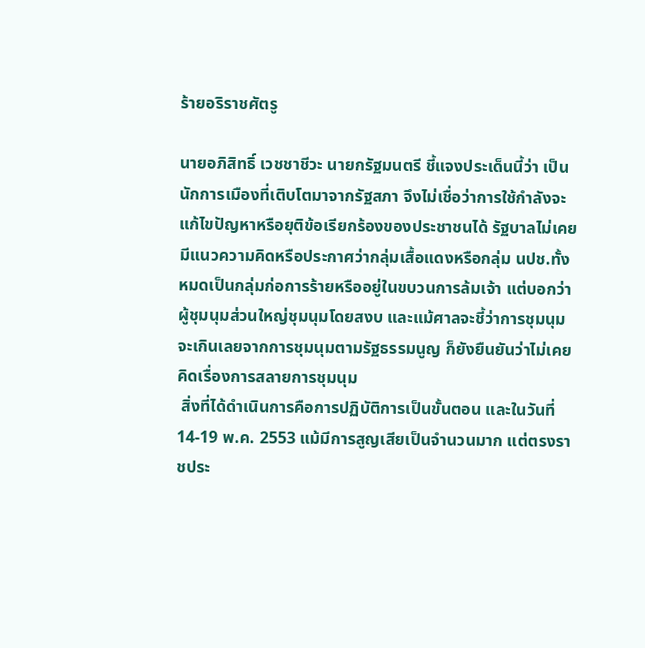ร้ายอริราชศัตรู

นายอภิสิทธิ์ เวชชาชีวะ นายกรัฐมนตรี ชี้แจงประเด็นนี้ว่า เป็นนักการเมืองที่เติบโตมาจากรัฐสภา จึงไม่เชื่อว่าการใช้กำลังจะแก้ไขปัญหาหรือยุติข้อเรียกร้องของประชาชนได้ รัฐบาลไม่เคยมีแนวความคิดหรือประกาศว่ากลุ่มเสื้อแดงหรือกลุ่ม นปช.ทั้งหมดเป็นกลุ่มก่อการร้ายหรืออยู่ในขบวนการล้มเจ้า แต่บอกว่าผู้ชุมนุมส่วนใหญ่ชุมนุมโดยสงบ และแม้ศาลจะชี้ว่าการชุมนุมจะเกินเลยจากการชุมนุมตามรัฐธรรมนูญ ก็ยังยืนยันว่าไม่เคยคิดเรื่องการสลายการชุมนุม
 สิ่งที่ได้ดำเนินการคือการปฏิบัติการเป็นขั้นตอน และในวันที่ 14-19 พ.ค. 2553 แม้มีการสูญเสียเป็นจำนวนมาก แต่ตรงราชประ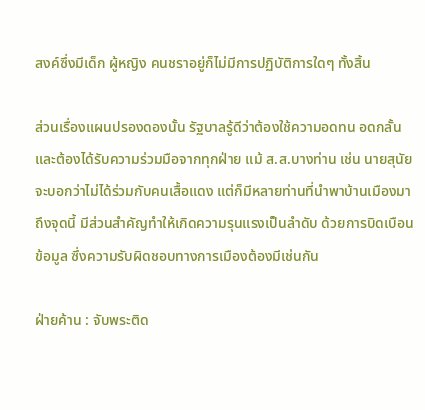สงค์ซึ่งมีเด็ก ผู้หญิง คนชราอยู่ก็ไม่มีการปฏิบัติการใดๆ ทั้งสิ้น

ส่วนเรื่องแผนปรองดองนั้น รัฐบาลรู้ดีว่าต้องใช้ความอดทน อดกลั้น และต้องได้รับความร่วมมือจากทุกฝ่าย แม้ ส.ส.บางท่าน เช่น นายสุนัย จะบอกว่าไม่ได้ร่วมกับคนเสื้อแดง แต่ก็มีหลายท่านที่นำพาบ้านเมืองมาถึงจุดนี้ มีส่วนสำคัญทำให้เกิดความรุนแรงเป็นลำดับ ด้วยการบิดเบือนข้อมูล ซึ่งความรับผิดชอบทางการเมืองต้องมีเช่นกัน

ฝ่ายค้าน : จับพระติด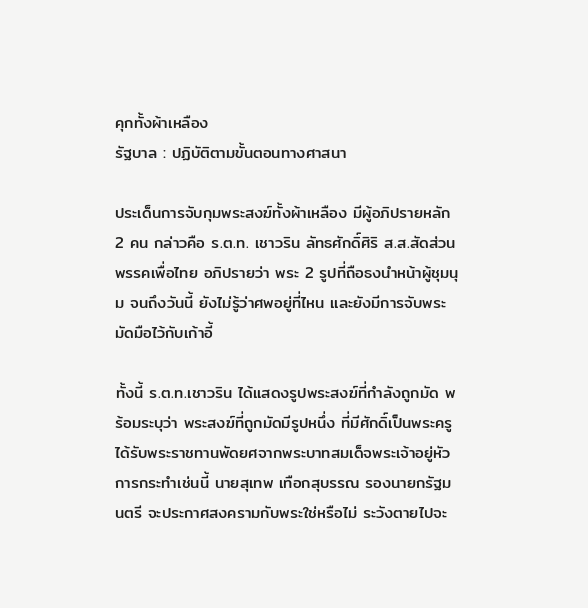คุกทั้งผ้าเหลือง
รัฐบาล : ปฏิบัติตามขั้นตอนทางศาสนา

ประเด็นการจับกุมพระสงฆ์ทั้งผ้าเหลือง มีผู้อภิปรายหลัก 2 คน กล่าวคือ ร.ต.ท. เชาวริน ลัทธศักดิ์ศิริ ส.ส.สัดส่วน พรรคเพื่อไทย อภิปรายว่า พระ 2 รูปที่ถือธงนำหน้าผู้ชุมนุม จนถึงวันนี้ ยังไม่รู้ว่าศพอยู่ที่ไหน และยังมีการจับพระมัดมือไว้กับเก้าอี้

ทั้งนี้ ร.ต.ท.เชาวริน ได้แสดงรูปพระสงฆ์ที่กำลังถูกมัด พร้อมระบุว่า พระสงฆ์ที่ถูกมัดมีรูปหนึ่ง ที่มีศักดิ์เป็นพระครู ได้รับพระราชทานพัดยศจากพระบาทสมเด็จพระเจ้าอยู่หัว การกระทำเช่นนี้ นายสุเทพ เทือกสุบรรณ รองนายกรัฐมนตรี จะประกาศสงครามกับพระใช่หรือไม่ ระวังตายไปจะ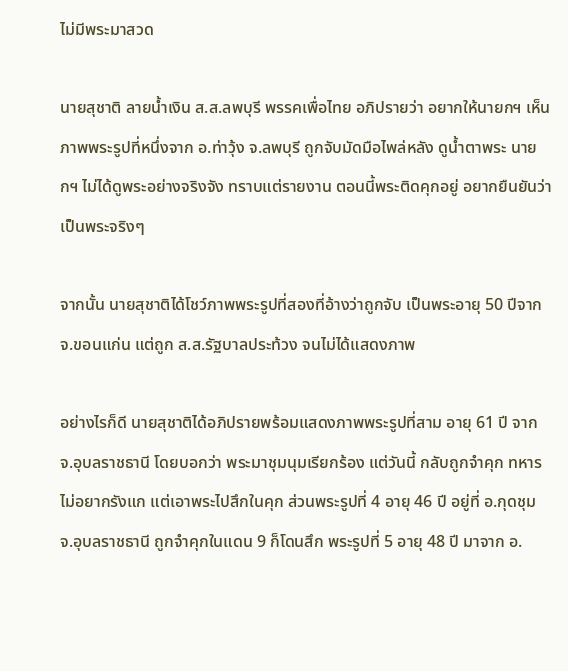ไม่มีพระมาสวด

นายสุชาติ ลายน้ำเงิน ส.ส.ลพบุรี พรรคเพื่อไทย อภิปรายว่า อยากให้นายกฯ เห็นภาพพระรูปที่หนึ่งจาก อ.ท่าวุ้ง จ.ลพบุรี ถูกจับมัดมือไพล่หลัง ดูน้ำตาพระ นายกฯ ไม่ได้ดูพระอย่างจริงจัง ทราบแต่รายงาน ตอนนี้พระติดคุกอยู่ อยากยืนยันว่า เป็นพระจริงๆ

จากนั้น นายสุชาติได้โชว์ภาพพระรูปที่สองที่อ้างว่าถูกจับ เป็นพระอายุ 50 ปีจาก จ.ขอนแก่น แต่ถูก ส.ส.รัฐบาลประท้วง จนไม่ได้แสดงภาพ

อย่างไรก็ดี นายสุชาติได้อภิปรายพร้อมแสดงภาพพระรูปที่สาม อายุ 61 ปี จาก จ.อุบลราชธานี โดยบอกว่า พระมาชุมนุมเรียกร้อง แต่วันนี้ กลับถูกจำคุก ทหารไม่อยากรังแก แต่เอาพระไปสึกในคุก ส่วนพระรูปที่ 4 อายุ 46 ปี อยู่ที่ อ.กุดชุม จ.อุบลราชธานี ถูกจำคุกในแดน 9 ก็โดนสึก พระรูปที่ 5 อายุ 48 ปี มาจาก อ.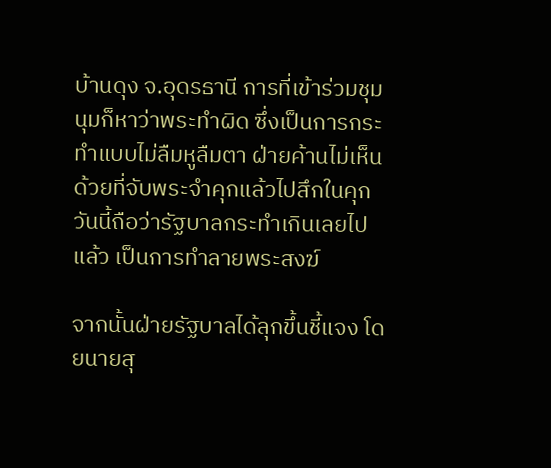บ้านดุง จ.อุดรธานี การที่เข้าร่วมชุมนุมก็หาว่าพระทำผิด ซึ่งเป็นการกระทำแบบไม่ลืมหูลืมตา ฝ่ายค้านไม่เห็นด้วยที่จับพระจำคุกแล้วไปสึกในคุก วันนี้ถือว่ารัฐบาลกระทำเกินเลยไปแล้ว เป็นการทำลายพระสงฆ์

จากนั้นฝ่ายรัฐบาลได้ลุกขึ้นชี้แจง โดยนายสุ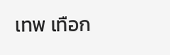เทพ เทือก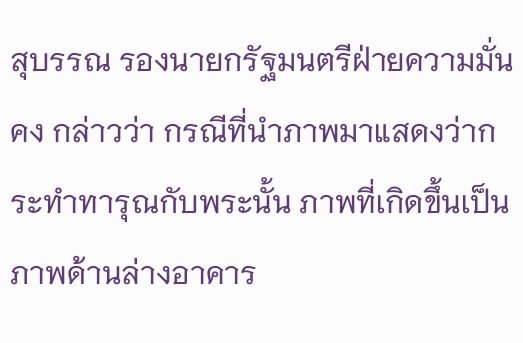สุบรรณ รองนายกรัฐมนตรีฝ่ายความมั่นคง กล่าวว่า กรณีที่นำภาพมาแสดงว่ากระทำทารุณกับพระนั้น ภาพที่เกิดขึ้นเป็นภาพด้านล่างอาคาร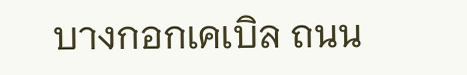บางกอกเคเบิล ถนน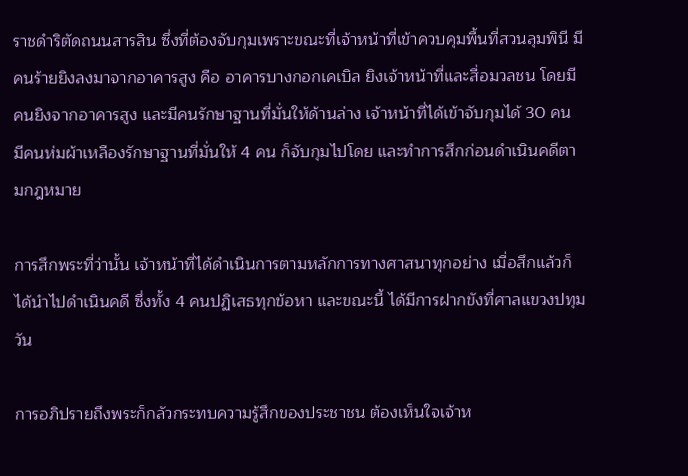ราชดำริตัดถนนสารสิน ซึ่งที่ต้องจับกุมเพราะขณะที่เจ้าหน้าที่เข้าควบคุมพื้นที่สวนลุมพินี มีคนร้ายยิงลงมาจากอาคารสูง คือ อาคารบางกอกเคเบิล ยิงเจ้าหน้าที่และสื่อมวลชน โดยมีคนยิงจากอาคารสูง และมีคนรักษาฐานที่มั่นให้ด้านล่าง เจ้าหน้าที่ได้เข้าจับกุมได้ 30 คน มีคนห่มผ้าเหลืองรักษาฐานที่มั่นให้ 4 คน ก็จับกุมไปโดย และทำการสึกก่อนดำเนินคดีตามกฎหมาย

การสึกพระที่ว่านั้น เจ้าหน้าที่ได้ดำเนินการตามหลักการทางศาสนาทุกอย่าง เมื่อสึกแล้วก็ได้นำไปดำเนินคดี ซึ่งทั้ง 4 คนปฏิเสธทุกข้อหา และขณะนี้ ได้มีการฝากขังที่ศาลแขวงปทุมวัน

การอภิปรายถึงพระก็กลัวกระทบความรู้สึกของประชาชน ต้องเห็นใจเจ้าห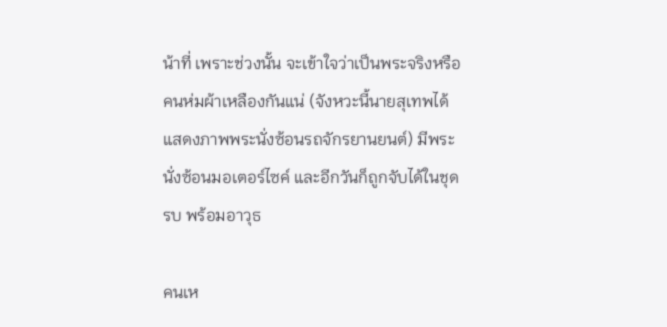น้าที่ เพราะช่วงนั้น จะเข้าใจว่าเป็นพระจริงหรือคนห่มผ้าเหลืองกันแน่ (จังหวะนี้นายสุเทพได้แสดงภาพพระนั่งซ้อนรถจักรยานยนต์) มีพระนั่งซ้อนมอเตอร์ไซค์ และอีกวันก็ถูกจับได้ในชุดรบ พร้อมอาวุธ

คนเห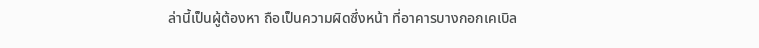ล่านี้เป็นผู้ต้องหา ถือเป็นความผิดซึ่งหน้า ที่อาคารบางกอกเคเบิล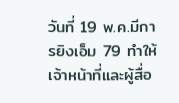วันที่ 19 พ.ค.มีการยิงเอ็ม 79 ทำให้เจ้าหน้าที่และผู้สื่อ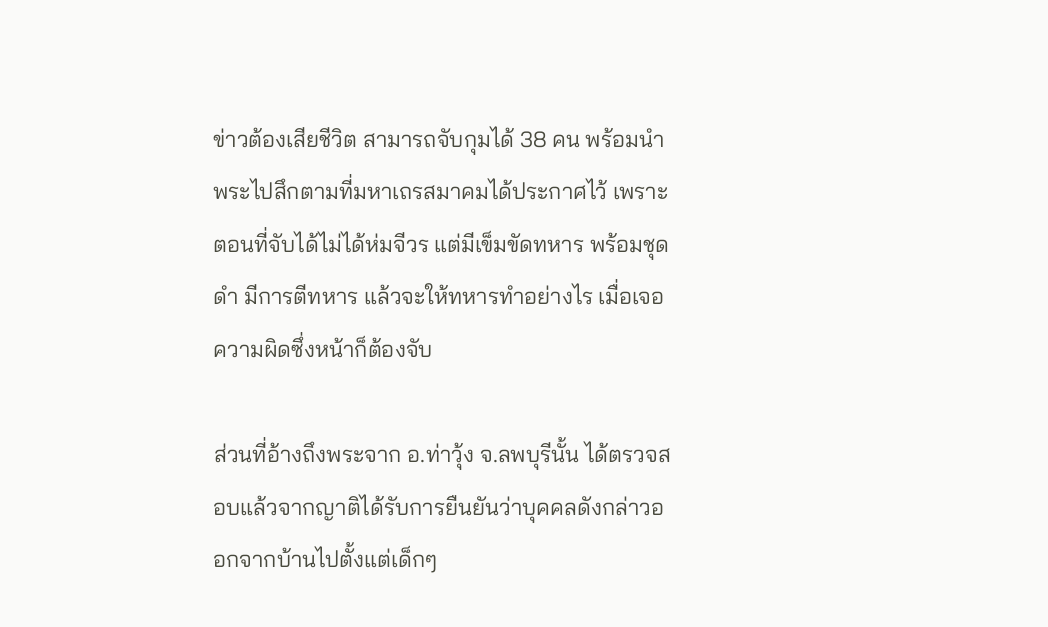ข่าวต้องเสียชีวิต สามารถจับกุมได้ 38 คน พร้อมนำพระไปสึกตามที่มหาเถรสมาคมได้ประกาศไว้ เพราะตอนที่จับได้ไม่ได้ห่มจีวร แต่มีเข็มขัดทหาร พร้อมชุดดำ มีการตีทหาร แล้วจะให้ทหารทำอย่างไร เมื่อเจอความผิดซึ่งหน้าก็ต้องจับ

ส่วนที่อ้างถึงพระจาก อ.ท่าวุ้ง จ.ลพบุรีนั้น ได้ตรวจสอบแล้วจากญาติได้รับการยืนยันว่าบุคคลดังกล่าวออกจากบ้านไปตั้งแต่เด็กๆ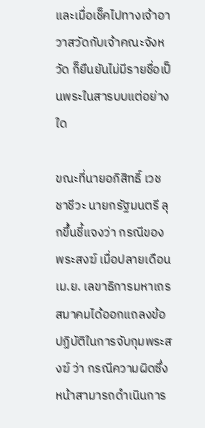และเมื่อเช็คไปทางเจ้าอาวาสวัดกับเจ้าคณะจังหวัด ก็ยืนยันไม่มีรายชื่อเป็นพระในสารบบแต่อย่างใด

ขณะที่นายอภิสิทธิ์ เวชชาชีวะ นายกรัฐมนตรี ลุกขึ้นชี้แจงว่า กรณีของพระสงฆ์ เมื่อปลายเดือน เม.ย. เลขาธิการมหาเถรสมาคมได้ออกแถลงข้อปฏิบัติในการจับกุมพระสงฆ์ ว่า กรณีความผิดซึ่งหน้าสามารถดำเนินการ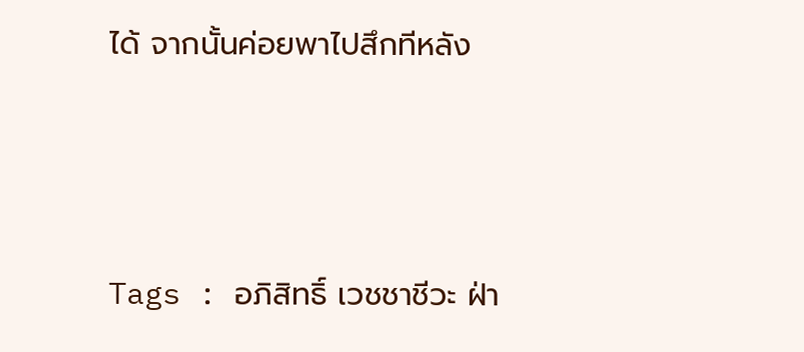ได้ จากนั้นค่อยพาไปสึกทีหลัง




Tags : อภิสิทธิ์ เวชชาชีวะ ฝ่า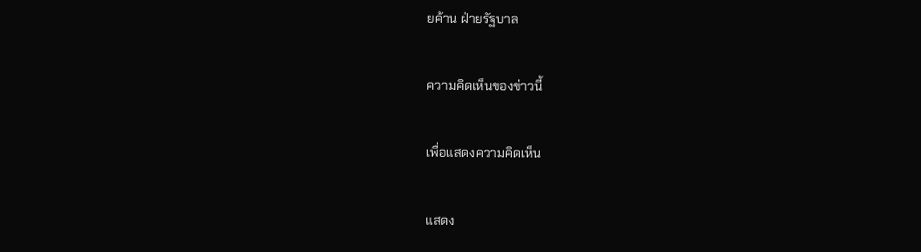ยค้าน ฝ่ายรัฐบาล

ความคิดเห็นของข่าวนี้

เพื่อแสดงความคิดเห็น

แสดง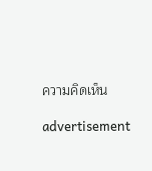ความคิดเห็น

advertisement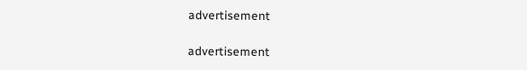advertisement

advertisement